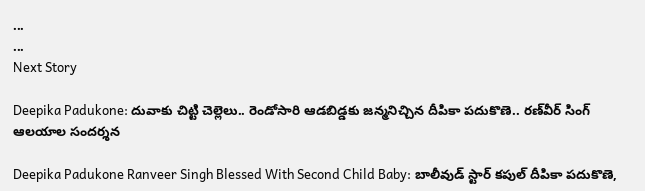...
...
Next Story

Deepika Padukone: దువాకు చిట్టి చెల్లెలు.. రెండోసారి ఆడబిడ్డకు జన్మనిచ్చిన దీపికా పదుకొణె.. రణ్‌వీర్ సింగ్ ఆలయాల సందర్శన

Deepika Padukone Ranveer Singh Blessed With Second Child Baby: బాలీవుడ్ స్టార్ కపుల్ దీపికా పదుకొణె,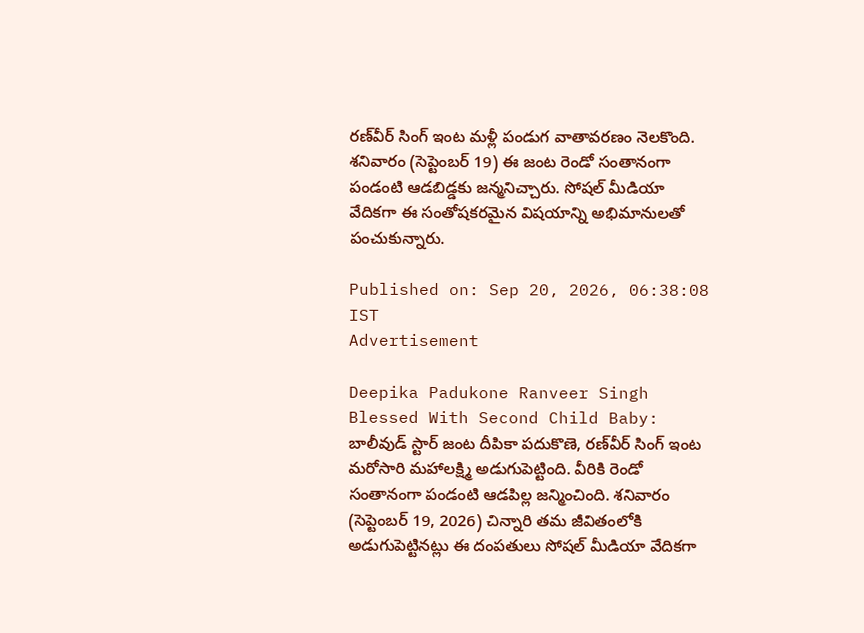రణ్‌వీర్ సింగ్ ఇంట మళ్లీ పండుగ వాతావరణం నెలకొంది. శనివారం (సెప్టెంబర్ 19) ఈ జంట రెండో సంతానంగా పండంటి ఆడబిడ్డకు జన్మనిచ్చారు. సోషల్ మీడియా వేదికగా ఈ సంతోషకరమైన విషయాన్ని అభిమానులతో పంచుకున్నారు.

Published on: Sep 20, 2026, 06:38:08 IST
Advertisement

Deepika Padukone Ranveer Singh Blessed With Second Child Baby: బాలీవుడ్ స్టార్ జంట దీపికా పదుకొణె, రణ్‌వీర్ సింగ్ ఇంట మరోసారి మహాలక్ష్మి అడుగుపెట్టింది. వీరికి రెండో సంతానంగా పండంటి ఆడపిల్ల జన్మించింది. శనివారం (సెప్టెంబర్ 19, 2026) చిన్నారి తమ జీవితంలోకి అడుగుపెట్టినట్లు ఈ దంపతులు సోషల్ మీడియా వేదికగా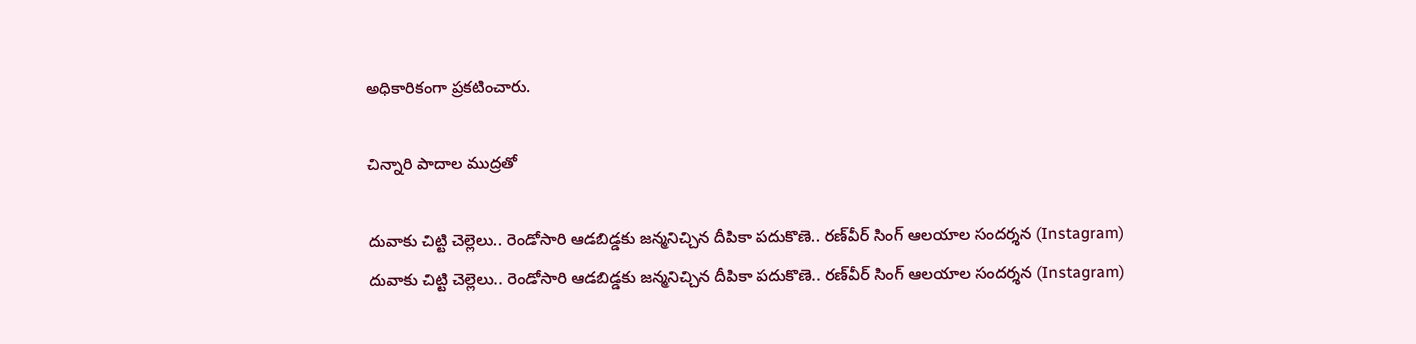అధికారికంగా ప్రకటించారు.

చిన్నారి పాదాల ముద్రతో

దువాకు చిట్టి చెల్లెలు.. రెండోసారి ఆడబిడ్డకు జన్మనిచ్చిన దీపికా పదుకొణె.. రణ్‌వీర్ సింగ్ ఆలయాల సందర్శన (Instagram)
దువాకు చిట్టి చెల్లెలు.. రెండోసారి ఆడబిడ్డకు జన్మనిచ్చిన దీపికా పదుకొణె.. రణ్‌వీర్ సింగ్ ఆలయాల సందర్శన (Instagram)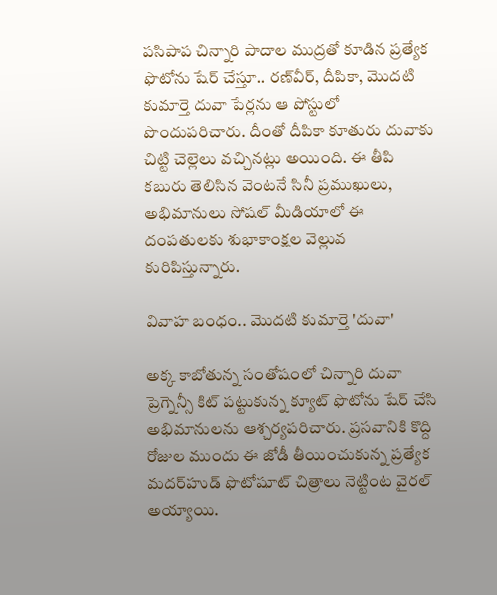పసిపాప చిన్నారి పాదాల ముద్రతో కూడిన ప్రత్యేక ఫొటోను షేర్ చేస్తూ.. రణ్‌వీర్, దీపికా, మొదటి కుమార్తె దువా పేర్లను ఆ పోస్టులో పొందుపరిచారు. దీంతో దీపికా కూతురు దువాకు చిట్టి చెల్లెలు వచ్చినట్లు అయింది. ఈ తీపి కబురు తెలిసిన వెంటనే సినీ ప్రముఖులు, అభిమానులు సోషల్ మీడియాలో ఈ దంపతులకు శుభాకాంక్షల వెల్లువ కురిపిస్తున్నారు.

వివాహ బంధం.. మొదటి కుమార్తె 'దువా'

అక్క కాబోతున్న సంతోషంలో చిన్నారి దువా ప్రెగ్నెన్సీ కిట్ పట్టుకున్న క్యూట్ ఫొటోను షేర్ చేసి అభిమానులను ఆశ్చర్యపరిచారు. ప్రసవానికి కొద్ది రోజుల ముందు ఈ జోడీ తీయించుకున్న ప్రత్యేక మదర్‌హుడ్ ఫొటోషూట్ చిత్రాలు నెట్టింట వైరల్ అయ్యాయి.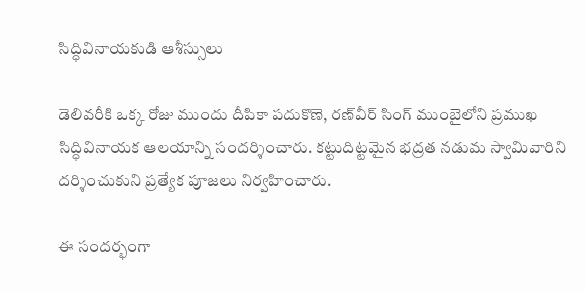సిద్ధివినాయకుడి ఆశీస్సులు

డెలివరీకి ఒక్క రోజు ముందు దీపికా పదుకొణె, రణ్‌వీర్ సింగ్ ముంబైలోని ప్రముఖ సిద్ధివినాయక ఆలయాన్ని సందర్శించారు. కట్టుదిట్టమైన భద్రత నడుమ స్వామివారిని దర్శించుకుని ప్రత్యేక పూజలు నిర్వహించారు.

ఈ సందర్భంగా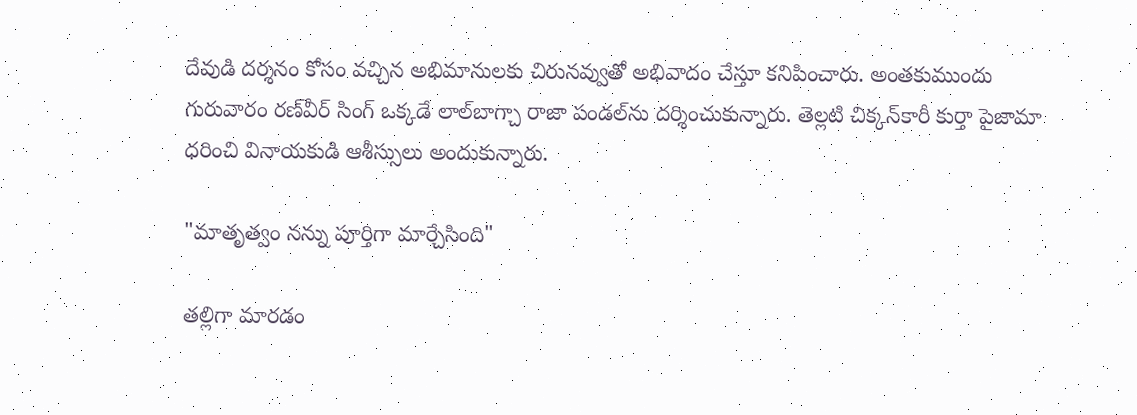దేవుడి దర్శనం కోసం వచ్చిన అభిమానులకు చిరునవ్వుతో అభివాదం చేస్తూ కనిపించారు. అంతకుముందు గురువారం రణ్‌వీర్ సింగ్ ఒక్కడే లాల్‌బాగ్చా రాజా పండల్‌ను దర్శించుకున్నారు. తెల్లటి చిక్కన్‌కారీ కుర్తా పైజామా ధరించి వినాయకుడి ఆశీస్సులు అందుకున్నారు.

"మాతృత్వం నన్ను పూర్తిగా మార్చేసింది"

తల్లిగా మారడం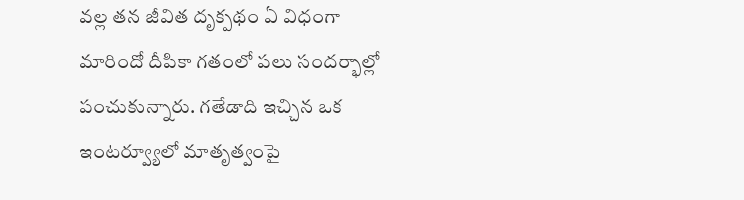వల్ల తన జీవిత దృక్పథం ఏ విధంగా మారిందో దీపికా గతంలో పలు సందర్భాల్లో పంచుకున్నారు. గతేడాది ఇచ్చిన ఒక ఇంటర్వ్యూలో మాతృత్వంపై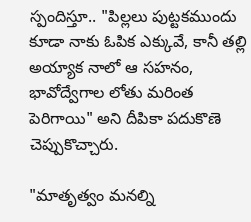స్పందిస్తూ.. "పిల్లలు పుట్టకముందు కూడా నాకు ఓపిక ఎక్కువే, కానీ తల్లి అయ్యాక నాలో ఆ సహనం, భావోద్వేగాల లోతు మరింత పెరిగాయి" అని దీపికా పదుకొణె చెప్పుకొచ్చారు.

"మాతృత్వం మనల్ని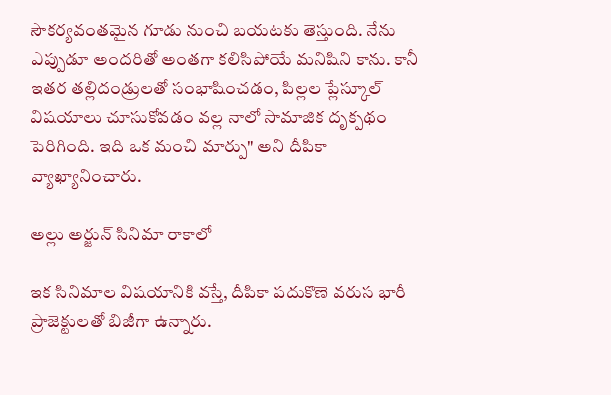సౌకర్యవంతమైన గూడు నుంచి బయటకు తెస్తుంది. నేను ఎప్పుడూ అందరితో అంతగా కలిసిపోయే మనిషిని కాను. కానీ ఇతర తల్లిదండ్రులతో సంభాషించడం, పిల్లల ప్లేస్కూల్ విషయాలు చూసుకోవడం వల్ల నాలో సామాజిక దృక్పథం పెరిగింది. ఇది ఒక మంచి మార్పు" అని దీపికా వ్యాఖ్యానించారు.

అల్లు అర్జున్ సినిమా రాకాలో

ఇక సినిమాల విషయానికి వస్తే, దీపికా పదుకొణె వరుస భారీ ప్రాజెక్టులతో బిజీగా ఉన్నారు.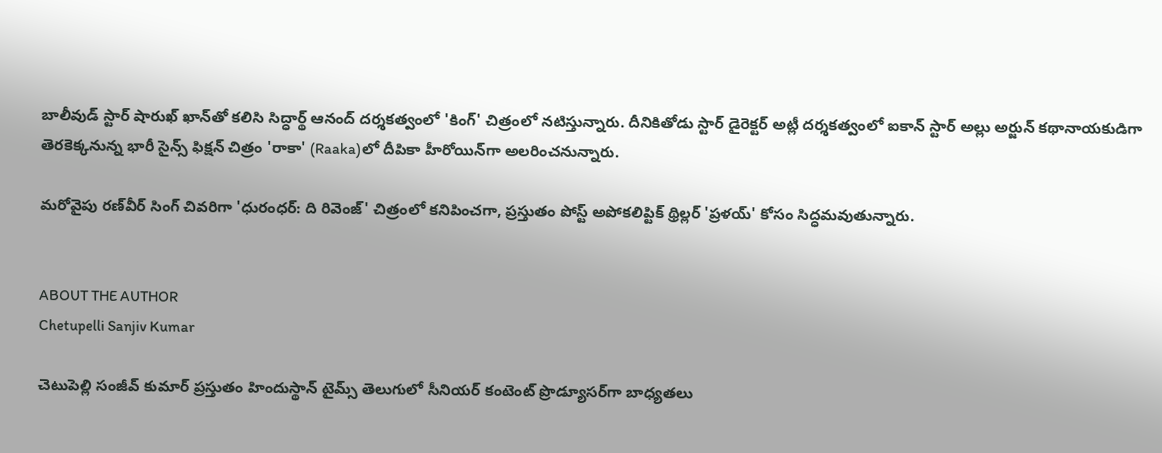బాలీవుడ్ స్టార్ షారుఖ్ ఖాన్‌తో కలిసి సిద్ధార్థ్ ఆనంద్ దర్శకత్వంలో 'కింగ్' చిత్రంలో నటిస్తున్నారు. దీనికితోడు స్టార్ డైరెక్టర్ అట్లీ దర్శకత్వంలో ఐకాన్ స్టార్ అల్లు అర్జున్ కథానాయకుడిగా తెరకెక్కనున్న భారీ సైన్స్ ఫిక్షన్ చిత్రం 'రాకా' (Raaka)లో దీపికా హీరోయిన్‌గా అలరించనున్నారు.

మరోవైపు రణ్‌వీర్ సింగ్ చివరిగా 'ధురంధర్: ది రివెంజ్' చిత్రంలో కనిపించగా, ప్రస్తుతం పోస్ట్ అపోకలిప్టిక్ థ్రిల్లర్ 'ప్రళయ్' కోసం సిద్ధమవుతున్నారు.


ABOUT THE AUTHOR
Chetupelli Sanjiv Kumar

చెటుపెల్లి సంజీవ్ కుమార్ ప్రస్తుతం హిందుస్థాన్ టైమ్స్ తెలుగులో సీనియర్ కంటెంట్ ప్రొడ్యూసర్‌గా బాధ్యతలు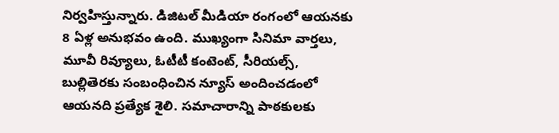నిర్వహిస్తున్నారు. డిజిటల్ మీడియా రంగంలో ఆయనకు 8 ఏళ్ల అనుభవం ఉంది. ముఖ్యంగా సినిమా వార్తలు, మూవీ రివ్యూలు, ఓటీటీ కంటెంట్, సీరియల్స్, బుల్లితెరకు సంబంధించిన న్యూస్ అందించడంలో ఆయనది ప్రత్యేక శైలి. సమాచారాన్ని పాఠకులకు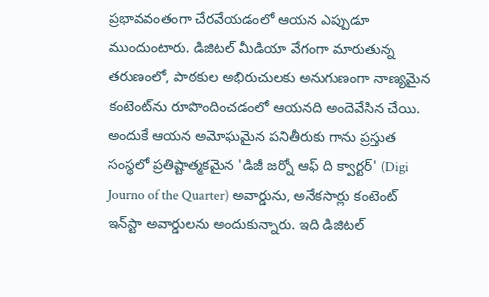ప్రభావవంతంగా చేరవేయడంలో ఆయన ఎప్పుడూ ముందుంటారు. డిజిటల్ మీడియా వేగంగా మారుతున్న తరుణంలో, పాఠకుల అభిరుచులకు అనుగుణంగా నాణ్యమైన కంటెంట్‌ను రూపొందించడంలో ఆయనది అందెవేసిన చేయి. అందుకే ఆయన అమోఘమైన పనితీరుకు గాను ప్రస్తుత సంస్థలో ప్రతిష్టాత్మకమైన 'డిజీ జర్నో ఆఫ్ ది క్వార్టర్' (Digi Journo of the Quarter) అవార్డును, అనేకసార్లు కంటెంట్ ఇన్‌స్టా అవార్డులను అందుకున్నారు. ఇది డిజిటల్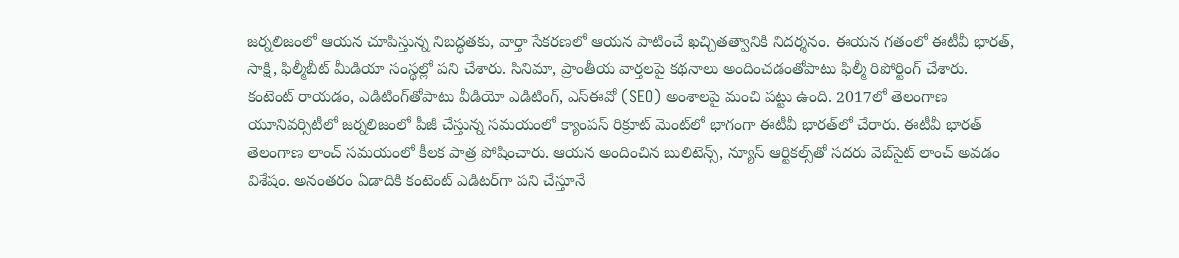జర్నలిజంలో ఆయన చూపిస్తున్న నిబద్ధతకు, వార్తా సేకరణలో ఆయన పాటించే ఖచ్చితత్వానికి నిదర్శనం. ఈయన గతంలో ఈటీవీ భారత్, సాక్షి, ఫిల్మీబీట్ మీడియా సంస్థల్లో పని చేశారు. సినిమా, ప్రాంతీయ వార్తలపై కథనాలు అందించడంతోపాటు ఫిల్మీ రిపోర్టింగ్ చేశారు. కంటెంట్ రాయడం, ఎడిటింగ్‌తోపాటు వీడియో ఎడిటింగ్, ఎస్‌ఈవో (SEO) అంశాలపై మంచి పట్టు ఉంది. 2017లో తెలంగాణ యూనివర్సిటీలో జర్నలిజంలో పీజీ చేస్తున్న సమయంలో క్యాంపస్ రిక్రూట్ మెంట్‌లో భాగంగా ఈటీవీ భారత్‌లో చేరారు. ఈటీవీ భారత్ తెలంగాణ లాంచ్ సమయంలో కీలక పాత్ర పోషించారు. ఆయన అందించిన బులిటెన్స్, న్యూస్ ఆర్టికల్స్‌తో సదరు వెబ్‌సైట్ లాంచ్ అవడం విశేషం. అనంతరం ఏడాదికి కంటెంట్ ఎడిటర్‌గా పని చేస్తూనే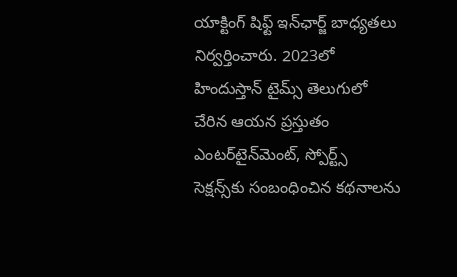యాక్టింగ్ షిఫ్ట్ ఇన్‌ఛార్జ్ బాధ్యతలు నిర్వర్తించారు. 2023లో హిందుస్తాన్ టైమ్స్ తెలుగులో చేరిన ఆయన ప్రస్తుతం ఎంటర్‌టైన్‌మెంట్, స్పోర్ట్స్ సెక్షన్స్‌కు సంబంధించిన కథనాలను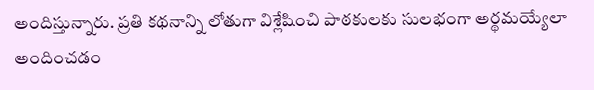అందిస్తున్నారు. ప్రతి కథనాన్ని లోతుగా విశ్లేషించి పాఠకులకు సులభంగా అర్థమయ్యేలా అందించడం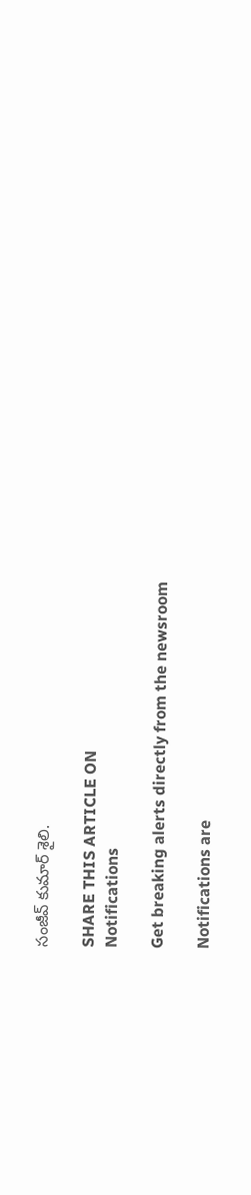సంజీవ్ కుమార్ శైలి.

SHARE THIS ARTICLE ON
Notifications

Get breaking alerts directly from the newsroom

Notifications are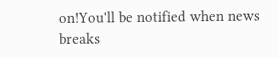on!You'll be notified when news breaks